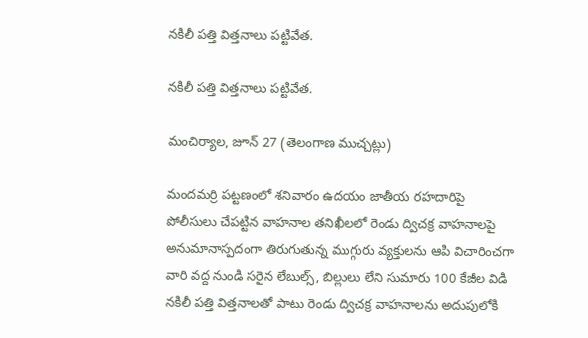నకిలీ పత్తి విత్తనాలు పట్టివేత.

నకిలీ పత్తి విత్తనాలు పట్టివేత.

మంచిర్యాల, జూన్ 27 (తెలంగాణ ముచ్చట్లు)

మందమర్రి పట్టణంలో శనివారం ఉదయం జాతీయ రహదారిపై పోలీసులు చేపట్టిన వాహనాల తనిఖీలలో రెండు ద్విచక్ర వాహనాలపై అనుమానాస్పదంగా తిరుగుతున్న ముగ్గురు వ్యక్తులను ఆపి విచారించగా వారి వద్ద నుండి సరైన లేబుల్స్, బిల్లులు లేని సుమారు 100 కేజీల విడి నకిలీ పత్తి విత్తనాలతో పాటు రెండు ద్విచక్ర వాహనాలను అదుపులోకి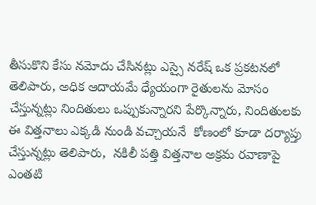తీసుకొని కేసు నమోదు చేసినట్లు ఎస్సై నరేష్ ఒక ప్రకటనలో తెలిపారు, అధిక ఆదాయమే ధ్యేయంగా రైతులను మోసం చేస్తున్నట్లు నిందితులు ఒప్పుకున్నారని పేర్కొన్నారు, నిందితులకు ఈ విత్తనాలు ఎక్కడి నుండి వచ్చాయనే  కోణంలో కూడా దర్యాప్తు చేస్తున్నట్లు తెలిపారు,  నకిలీ పత్తి విత్తనాల అక్రమ రవాణాపై ఎంతటి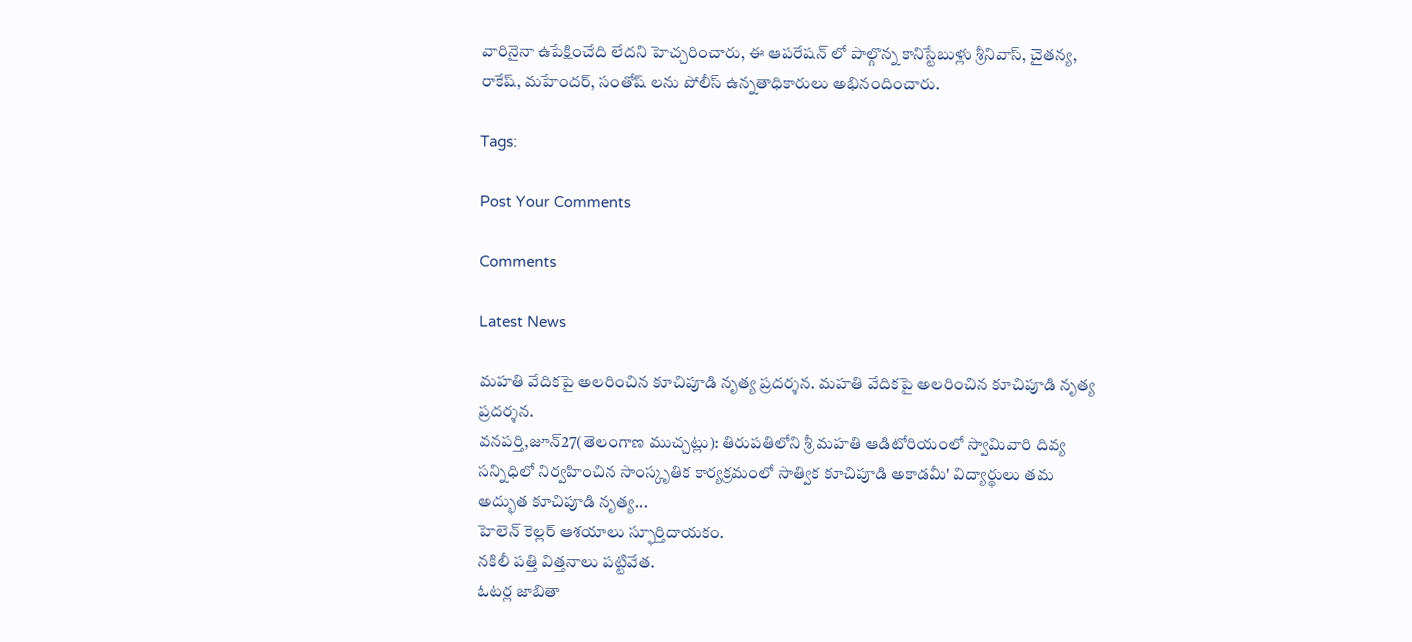వారినైనా ఉపేక్షించేది లేదని హెచ్చరించారు, ఈ ఆపరేషన్ లో పాల్గొన్న కానిస్టేబుళ్లు శ్రీనివాస్, చైతన్య, రాకేష్, మహేందర్, సంతోష్ లను పోలీస్ ఉన్నతాధికారులు అభినందించారు.

Tags:

Post Your Comments

Comments

Latest News

మహతి వేదికపై అలరించిన కూచిపూడి నృత్య ప్రదర్శన. మహతి వేదికపై అలరించిన కూచిపూడి నృత్య ప్రదర్శన.
వనపర్తి,జూన్27(తెలంగాణ ముచ్చట్లు): తిరుపతిలోని శ్రీ మహతి ఆడిటోరియంలో స్వామివారి దివ్య సన్నిధిలో నిర్వహించిన సాంస్కృతిక కార్యక్రమంలో సాత్విక కూచిపూడి అకాడమీ' విద్యార్థులు తమ అద్భుత కూచిపూడి నృత్య...
హెలెన్ కెల్లర్ ఆశయాలు స్ఫూర్తిదాయకం.
నకిలీ పత్తి విత్తనాలు పట్టివేత.
ఓటర్ల జాబితా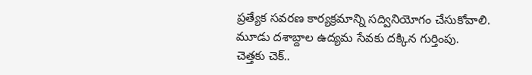ప్రత్యేక సవరణ కార్యక్రమాన్ని సద్వినియోగం చేసుకోవాలి.
మూడు దశాబ్దాల ఉద్యమ సేవకు దక్కిన గుర్తింపు.
చెత్తకు చెక్..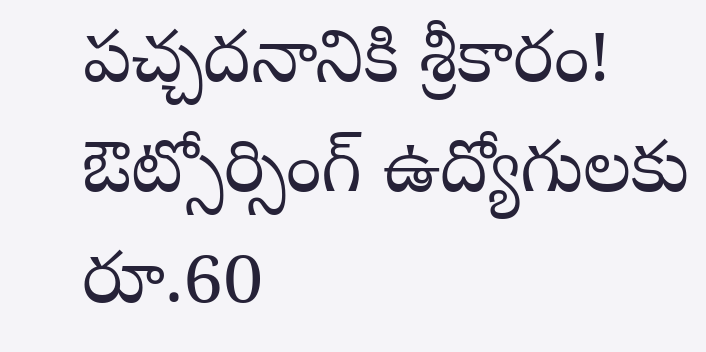పచ్చదనానికి శ్రీకారం!
ఔట్సోర్సింగ్ ఉద్యోగులకు రూ.60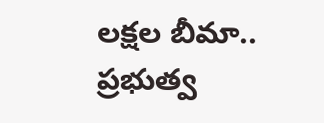లక్షల బీమా.. ప్రభుత్వ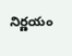నిర్ణయం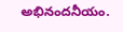అభినందనీయం.